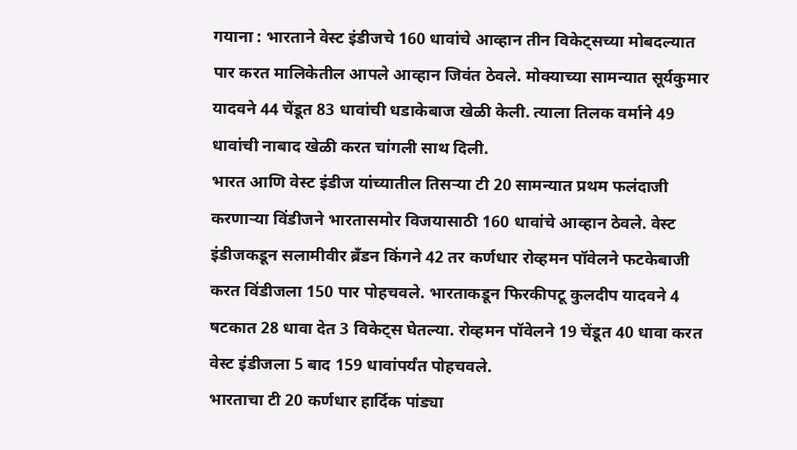गयाना : भारताने वेस्ट इंडीजचे 160 धावांचे आव्हान तीन विकेट्सच्या मोबदल्यात पार करत मालिकेतील आपले आव्हान जिवंत ठेवले. मोक्याच्या सामन्यात सूर्यकुमार यादवने 44 चेंडूत 83 धावांची धडाकेबाज खेळी केली. त्याला तिलक वर्माने 49 धावांची नाबाद खेळी करत चांगली साथ दिली.
भारत आणि वेस्ट इंडीज यांच्यातील तिसऱ्या टी 20 सामन्यात प्रथम फलंदाजी करणाऱ्या विंडीजने भारतासमोर विजयासाठी 160 धावांचे आव्हान ठेवले. वेस्ट इंडीजकडून सलामीवीर ब्रँडन किंगने 42 तर कर्णधार रोव्हमन पॉवेलने फटकेबाजी करत विंडीजला 150 पार पोहचवले. भारताकडून फिरकीपटू कुलदीप यादवने 4 षटकात 28 धावा देत 3 विकेट्स घेतल्या. रोव्हमन पॉवेलने 19 चेंडूत 40 धावा करत वेस्ट इंडीजला 5 बाद 159 धावांपर्यंत पोहचवले.
भारताचा टी 20 कर्णधार हार्दिक पांड्या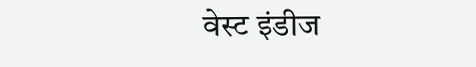वेस्ट इंडीज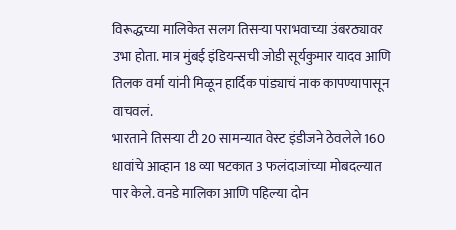विरूद्धच्या मालिकेत सलग तिसऱ्या पराभवाच्या उंबरठ्यावर उभा होता. मात्र मुंबई इंडियन्सची जोडी सूर्यकुमार यादव आणि तिलक वर्मा यांनी मिळून हार्दिक पांड्याचं नाक कापण्यापासून वाचवलं.
भारताने तिसऱ्या टी 20 सामन्यात वेस्ट इंडीजने ठेवलेले 160 धावांचे आव्हान 18 व्या षटकात 3 फलंदाजांच्या मोबदल्यात पार केले. वनडे मालिका आणि पहिल्या दोन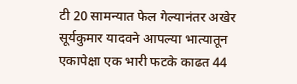टी 20 सामन्यात फेल गेल्यानंतर अखेर सूर्यकुमार यादवने आपल्या भात्यातून एकापेक्षा एक भारी फटके काढत 44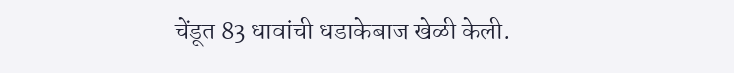चेंडूत 83 धावांची धडाकेबाज खेळी केली.